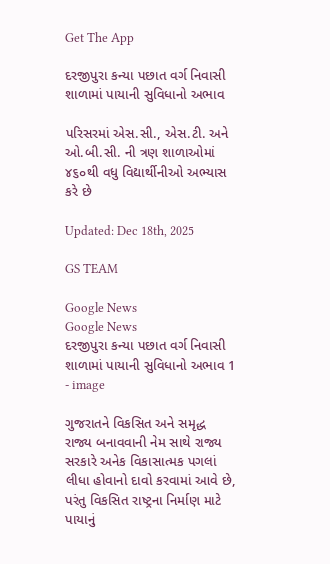Get The App

દરજીપુરા કન્યા પછાત વર્ગ નિવાસી શાળામાં પાયાની સુવિધાનો અભાવ

પરિસરમાં એસ.સી., એસ.ટી. અને ઓ.બી.સી. ની ત્રણ શાળાઓમાં ૪૬૦થી વધુ વિદ્યાર્થીનીઓ અભ્યાસ કરે છે

Updated: Dec 18th, 2025

GS TEAM

Google News
Google News
દરજીપુરા કન્યા પછાત વર્ગ નિવાસી શાળામાં પાયાની સુવિધાનો અભાવ 1 - image

ગુજરાતને વિકસિત અને સમૃદ્ધ રાજ્ય બનાવવાની નેમ સાથે રાજ્ય સરકારે અનેક વિકાસાત્મક પગલાં લીધા હોવાનો દાવો કરવામાં આવે છે, પરંતુ વિકસિત રાષ્ટ્રના નિર્માણ માટે પાયાનું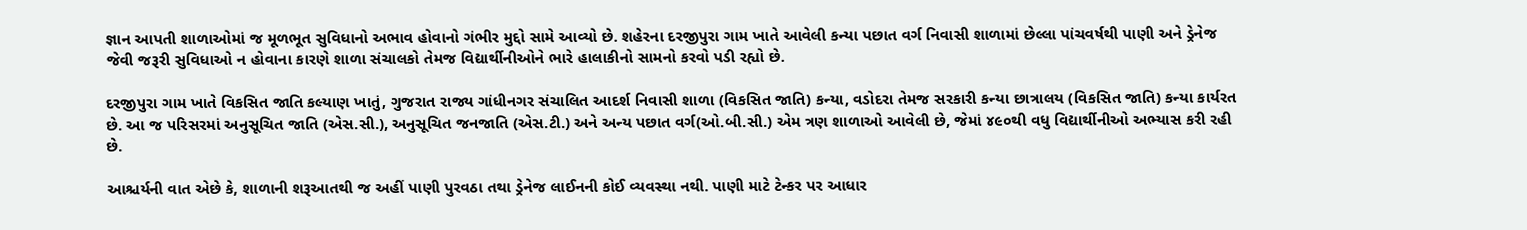જ્ઞાન આપતી શાળાઓમાં જ મૂળભૂત સુવિધાનો અભાવ હોવાનો ગંભીર મુદ્દો સામે આવ્યો છે. શહેરના દરજીપુરા ગામ ખાતે આવેલી કન્યા પછાત વર્ગ નિવાસી શાળામાં છેલ્લા પાંચવર્ષથી પાણી અને ડ્રેનેજ જેવી જરૂરી સુવિધાઓ ન હોવાના કારણે શાળા સંચાલકો તેમજ વિદ્યાર્થીનીઓને ભારે હાલાકીનો સામનો કરવો પડી રહ્યો છે.

દરજીપુરા ગામ ખાતે વિકસિત જાતિ કલ્યાણ ખાતું, ગુજરાત રાજ્ય ગાંધીનગર સંચાલિત આદર્શ નિવાસી શાળા (વિકસિત જાતિ) કન્યા, વડોદરા તેમજ સરકારી કન્યા છાત્રાલય (વિકસિત જાતિ) કન્યા કાર્યરત છે. આ જ પરિસરમાં અનુસૂચિત જાતિ (એસ.સી.), અનુસૂચિત જનજાતિ (એસ.ટી.) અને અન્ય પછાત વર્ગ(ઓ.બી.સી.) એમ ત્રણ શાળાઓ આવેલી છે, જેમાં ૪૯૦થી વધુ વિદ્યાર્થીનીઓ અભ્યાસ કરી રહી છે.

આશ્ચર્યની વાત એછે કે, શાળાની શરૂઆતથી જ અહીં પાણી પુરવઠા તથા ડ્રેનેજ લાઈનની કોઈ વ્યવસ્થા નથી. પાણી માટે ટેન્કર પર આધાર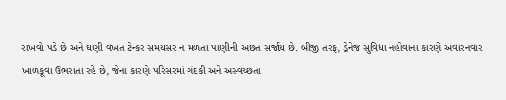રાખવો પડે છે અને ઘણી વખત ટેન્કર સમયસર ન મળતા પાણીની અછત સર્જાય છે. બીજી તરફ, ડ્રેનેજ સુવિધા નહોવાના કારણે અવારનવાર ખાળકૂવા ઉભરાતા રહે છે, જેના કારણે પરિસરમાં ગંદકી અને અસ્વચ્છતા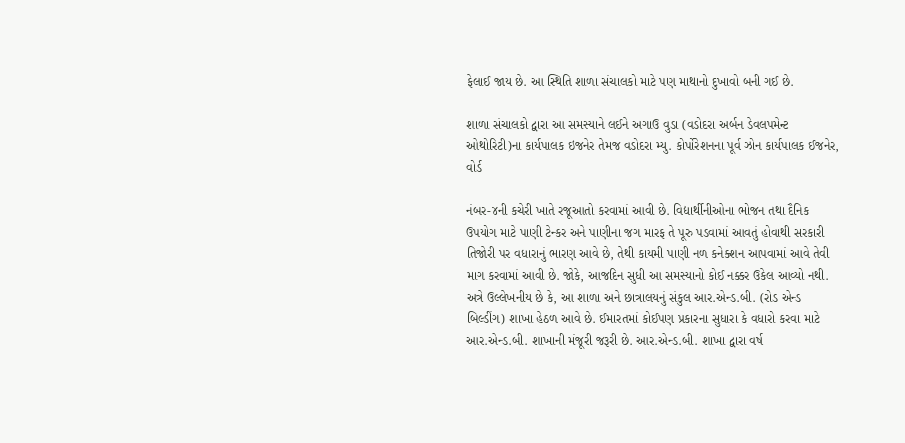ફેલાઈ જાય છે. આ સ્થિતિ શાળા સંચાલકો માટે પણ માથાનો દુખાવો બની ગઈ છે.

શાળા સંચાલકો દ્વારા આ સમસ્યાને લઈને અગાઉ વુડા (વડોદરા અર્બન ડેવલપમેન્ટ ઓથોરિટી)ના કાર્યપાલક ઇજનેર તેમજ વડોદરા મ્યુ. કોર્પોરેશનના પૂર્વ ઝોન કાર્યપાલક ઈજનેર, વોર્ડ

નંબર-૪ની કચેરી ખાતે રજૂઆતો કરવામાં આવી છે. વિદ્યાર્થીનીઓના ભોજન તથા દૈનિક ઉપયોગ માટે પાણી ટેન્કર અને પાણીના જગ મારફ તે પૂરુ પડવામાં આવતું હોવાથી સરકારી તિજોરી પર વધારાનું ભારણ આવે છે, તેથી કાયમી પાણી નળ કનેક્શન આપવામાં આવે તેવી માગ કરવામાં આવી છે. જોકે, આજદિન સુધી આ સમસ્યાનો કોઈ નક્કર ઉકેલ આવ્યો નથી. અત્રે ઉલ્લેખનીય છે કે, આ શાળા અને છાત્રાલયનું સંકુલ આર.એન્ડ.બી. (રોડ એન્ડ બિલ્ડીંગ) શાખા હેઠળ આવે છે. ઈમારતમાં કોઈપણ પ્રકારના સુધારા કે વધારો કરવા માટે આર.એન્ડ.બી. શાખાની મંજૂરી જરૂરી છે. આર.એન્ડ.બી. શાખા દ્વારા વર્ષ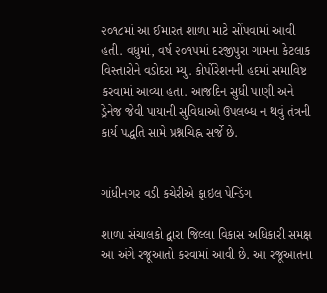૨૦૧૮માં આ ઈમારત શાળા માટે સોંપવામાં આવી હતી. વધુમાં, વર્ષ ૨૦૧૫માં દરજીપુરા ગામના કેટલાક વિસ્તારોને વડોદરા મ્યુ. કોર્પોરેશનની હદમાં સમાવિષ્ટ કરવામાં આવ્યા હતા. આજદિન સુધી પાણી અને ડ્રેનેજ જેવી પાયાની સુવિધાઓ ઉપલબ્ધ ન થવું તંત્રની કાર્ય પદ્ધતિ સામે પ્રશ્નચિહ્ન સર્જે છે.


ગાંધીનગર વડી કચેરીએ ફાઇલ પેન્ડિંગ

શાળા સંચાલકો દ્વારા જિલ્લા વિકાસ અધિકારી સમક્ષ આ અંગે રજૂઆતો કરવામાં આવી છે. આ રજૂઆતના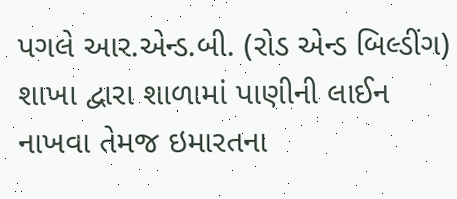પગલે આર.એન્ડ.બી. (રોડ એન્ડ બિલ્ડીંગ) શાખા દ્વારા શાળામાં પાણીની લાઈન નાખવા તેમજ ઇમારતના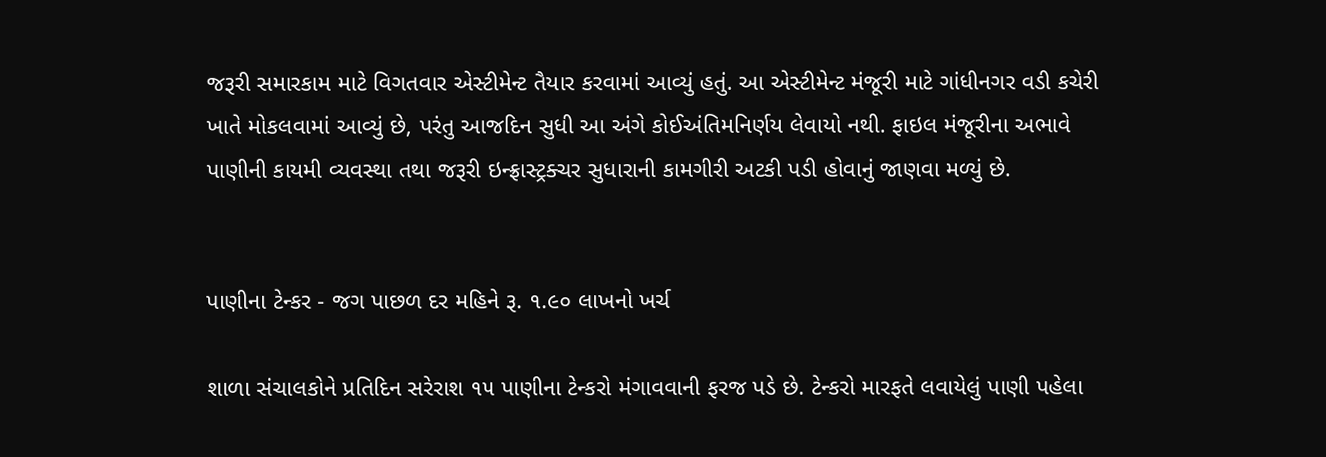જરૂરી સમારકામ માટે વિગતવાર એસ્ટીમેન્ટ તૈયાર કરવામાં આવ્યું હતું. આ એસ્ટીમેન્ટ મંજૂરી માટે ગાંધીનગર વડી કચેરી ખાતે મોકલવામાં આવ્યું છે, પરંતુ આજદિન સુધી આ અંગે કોઈઅંતિમનિર્ણય લેવાયો નથી. ફાઇલ મંજૂરીના અભાવે પાણીની કાયમી વ્યવસ્થા તથા જરૂરી ઇન્ફ્રાસ્ટ્રક્ચર સુધારાની કામગીરી અટકી પડી હોવાનું જાણવા મળ્યું છે.


પાણીના ટેન્કર - જગ પાછળ દર મહિને રૂ. ૧.૯૦ લાખનો ખર્ચ

શાળા સંચાલકોને પ્રતિદિન સરેરાશ ૧૫ પાણીના ટેન્કરો મંગાવવાની ફરજ પડે છે. ટેન્કરો મારફતે લવાયેલું પાણી પહેલા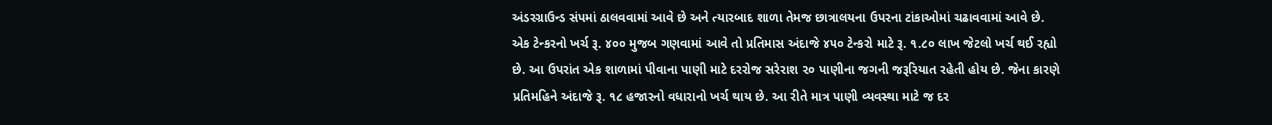અંડરગ્રાઉન્ડ સંપમાં ઠાલવવામાં આવે છે અને ત્યારબાદ શાળા તેમજ છાત્રાલયના ઉપરના ટાંકાઓમાં ચઢાવવામાં આવે છે. એક ટેન્કરનો ખર્ચ રૂ. ૪૦૦ મુજબ ગણવામાં આવે તો પ્રતિમાસ અંદાજે ૪૫૦ ટેન્કરો માટે રૂ. ૧.૮૦ લાખ જેટલો ખર્ચ થઈ રહ્યો છે. આ ઉપરાંત એક શાળામાં પીવાના પાણી માટે દરરોજ સરેરાશ ૨૦ પાણીના જગની જરૂરિયાત રહેતી હોય છે. જેના કારણે પ્રતિમહિને અંદાજે રૂ. ૧૮ હજારનો વધારાનો ખર્ચ થાય છે. આ રીતે માત્ર પાણી વ્યવસ્થા માટે જ દર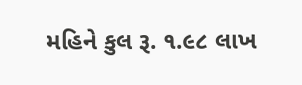મહિને કુલ રૂ. ૧.૯૮ લાખ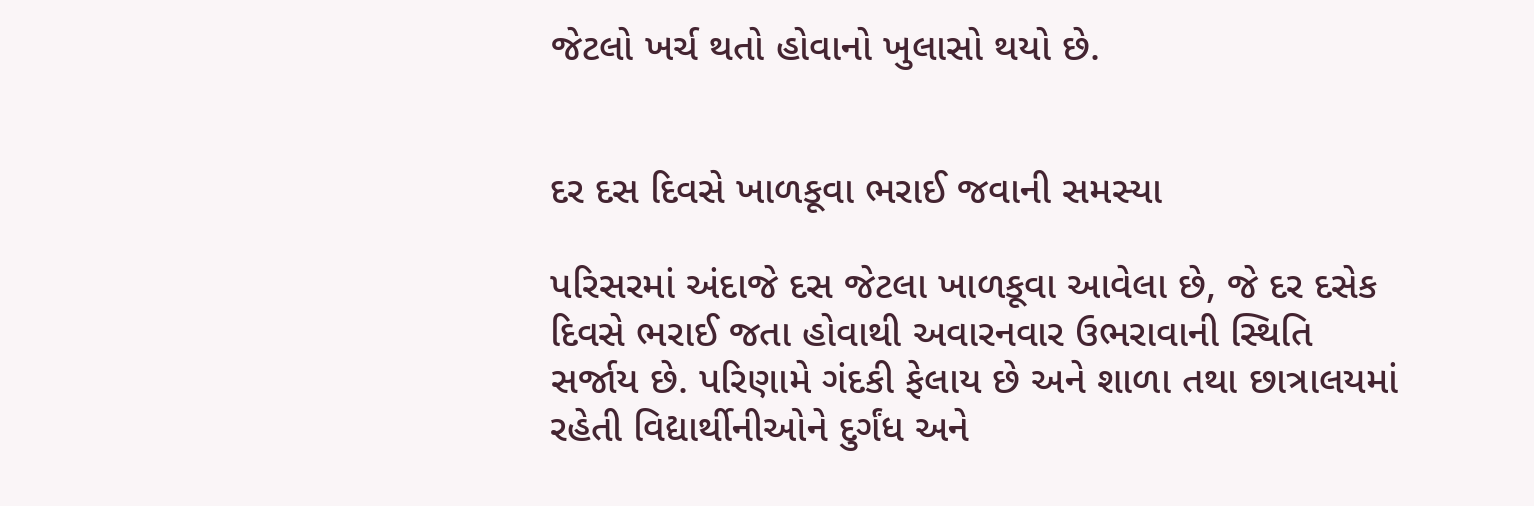જેટલો ખર્ચ થતો હોવાનો ખુલાસો થયો છે.


દર દસ દિવસે ખાળકૂવા ભરાઈ જવાની સમસ્યા

પરિસરમાં અંદાજે દસ જેટલા ખાળકૂવા આવેલા છે, જે દર દસેક દિવસે ભરાઈ જતા હોવાથી અવારનવાર ઉભરાવાની સ્થિતિ સર્જાય છે. પરિણામે ગંદકી ફેલાય છે અને શાળા તથા છાત્રાલયમાં રહેતી વિદ્યાર્થીનીઓને દુર્ગંધ અને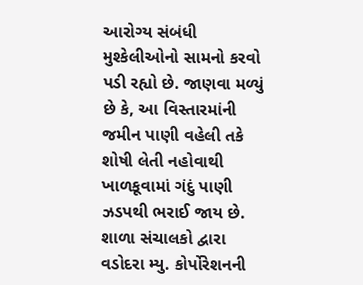આરોગ્ય સંબંધી મુશ્કેલીઓનો સામનો કરવો પડી રહ્યો છે. જાણવા મળ્યું છે કે, આ વિસ્તારમાંની જમીન પાણી વહેલી તકે શોષી લેતી નહોવાથી ખાળકૂવામાં ગંદું પાણી ઝડપથી ભરાઈ જાય છે. શાળા સંચાલકો દ્વારા વડોદરા મ્યુ. કોર્પોરેશનની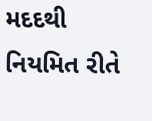મદદથી નિયમિત રીતે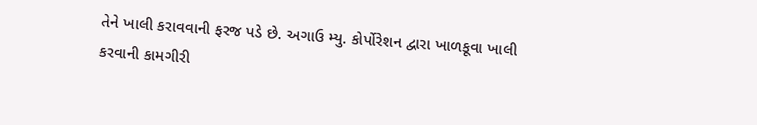તેને ખાલી કરાવવાની ફરજ પડે છે. અગાઉ મ્યુ. કોર્પોરેશન દ્વારા ખાળકૂવા ખાલી કરવાની કામગીરી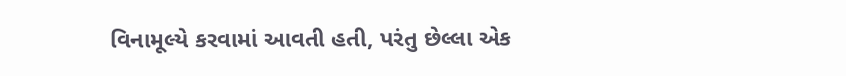વિનામૂલ્યે કરવામાં આવતી હતી, પરંતુ છેલ્લા એક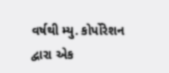વર્ષથી મ્યુ. કોર્પોરેશન દ્વારા એક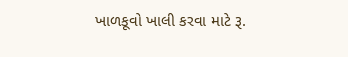ખાળકૂવો ખાલી કરવા માટે રૂ.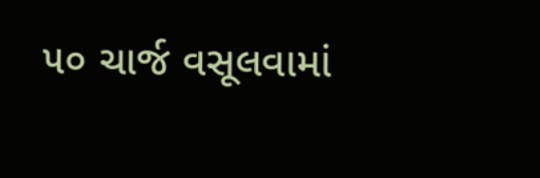૫૦ ચાર્જ વસૂલવામાં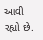આવી રહ્યો છે.